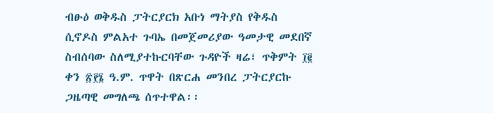ብፁዕ ወቅዱስ ፓትርያርክ አቡነ ማትያስ የቅዱስ ሲኖዶስ ምልአተ ጉባኤ በመጀመሪያው ዓመታዊ መደበኛ ስብሰባው ስለሚያተኩርባቸው ጉዳዮች ዛሬ፣ ጥቅምት ፲፪ ቀን ፳፻፮ ዓ.ም. ጥዋት በጽርሐ መንበረ ፓትርያርኩ ጋዜጣዊ መግለጫ ሰጥተዋል፡፡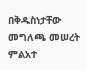በቅዱስነታቸው መግለጫ መሠረት ምልአተ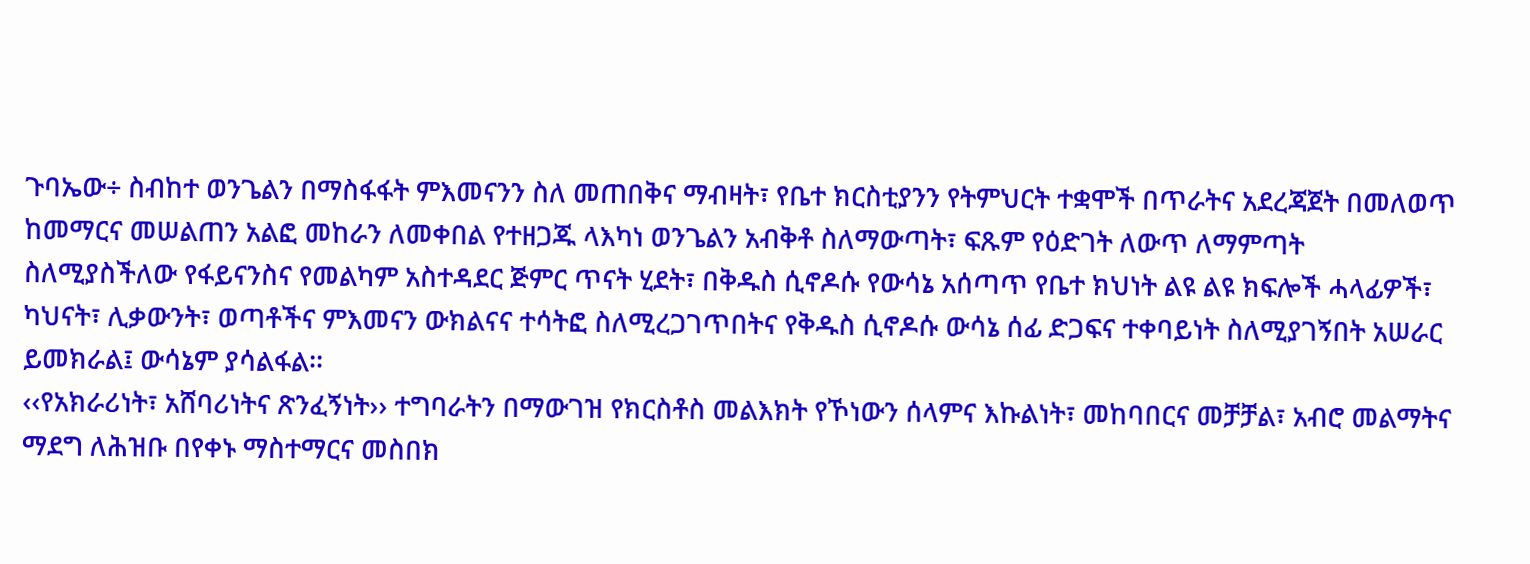ጉባኤው÷ ስብከተ ወንጌልን በማስፋፋት ምእመናንን ስለ መጠበቅና ማብዛት፣ የቤተ ክርስቲያንን የትምህርት ተቋሞች በጥራትና አደረጃጀት በመለወጥ ከመማርና መሠልጠን አልፎ መከራን ለመቀበል የተዘጋጁ ላእካነ ወንጌልን አብቅቶ ስለማውጣት፣ ፍጹም የዕድገት ለውጥ ለማምጣት ስለሚያስችለው የፋይናንስና የመልካም አስተዳደር ጅምር ጥናት ሂደት፣ በቅዱስ ሲኖዶሱ የውሳኔ አሰጣጥ የቤተ ክህነት ልዩ ልዩ ክፍሎች ሓላፊዎች፣ ካህናት፣ ሊቃውንት፣ ወጣቶችና ምእመናን ውክልናና ተሳትፎ ስለሚረጋገጥበትና የቅዱስ ሲኖዶሱ ውሳኔ ሰፊ ድጋፍና ተቀባይነት ስለሚያገኝበት አሠራር ይመክራል፤ ውሳኔም ያሳልፋል፡፡
‹‹የአክራሪነት፣ አሸባሪነትና ጽንፈኝነት›› ተግባራትን በማውገዝ የክርስቶስ መልእክት የኾነውን ሰላምና እኩልነት፣ መከባበርና መቻቻል፣ አብሮ መልማትና ማደግ ለሕዝቡ በየቀኑ ማስተማርና መስበክ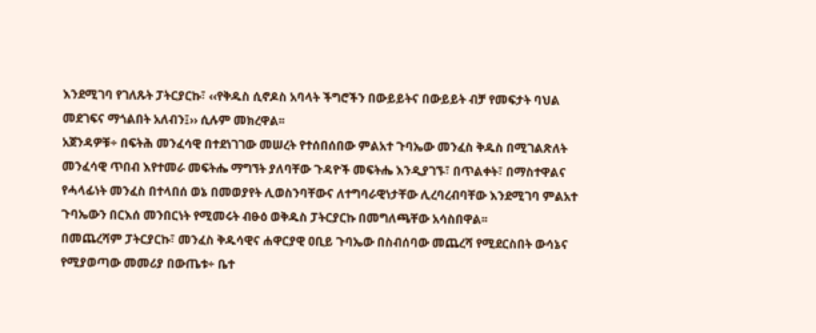እንደሚገባ የገለጹት ፓትርያርኩ፣ ‹‹የቅዱስ ሲኖዶስ አባላት ችግሮችን በውይይትና በውይይት ብቻ የመፍታት ባህል መደገፍና ማጎልበት አለብን፤›› ሲሉም መክረዋል፡፡
አጀንዳዎቹ÷ በፍትሕ መንፈሳዊ በተደነገገው መሠረት የተሰበሰበው ምልአተ ጉባኤው መንፈስ ቅዱስ በሚገልጽለት መንፈሳዊ ጥበብ እየተመራ መፍትሔ ማግኘት ያለባቸው ጉዳዮች መፍትሔ እንዲያገኙ፣ በጥልቀት፣ በማስተዋልና የሓላፊነት መንፈስ በተላበሰ ወኔ በመወያየት ሊወስንባቸውና ለተግባራዊነታቸው ሊረባረብባቸው እንደሚገባ ምልአተ ጉባኤውን በርእሰ መንበርነት የሚመሩት ብፁዕ ወቅዱስ ፓትርያርኩ በመግለጫቸው አሳስበዋል፡፡
በመጨረሻም ፓትርያርኩ፣ መንፈስ ቅዱሳዊና ሐዋርያዊ ዐቢይ ጉባኤው በስብሰባው መጨረሻ የሚደርስበት ውሳኔና የሚያወጣው መመሪያ በውጤቱ÷ ቤተ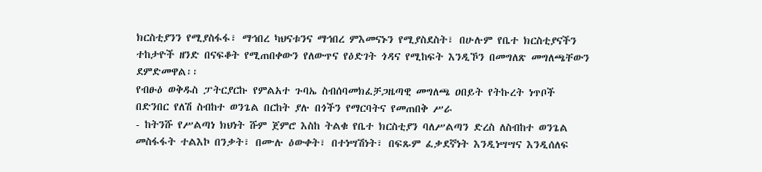ክርስቲያንን የሚያስፋፋ፣ ማኅበረ ካህናቱንና ማኅበረ ምእመናኑን የሚያስደስት፣ በሁሉም የቤተ ክርስቲያናችን ተከታዮች ዘንድ በናፍቆት የሚጠበቀውን የለውጥና የዕድገት ጎዳና የሚከፍት እንዲኾን በመግለጽ መግለጫቸውን ደምድመዋል፡፡
የብፁዕ ወቅዱስ ፓትርያርኩ የምልአተ ጉባኤ ስብሰባመክፈቻጋዜጣዊ መግለጫ ዐበይት የትኩረት ነጥቦች
በድንበር የለሽ ስብከተ ወንጌል በርከት ያሉ በጎችን የማርባትና የመጠበቅ ሥራ
- ከትንሹ የሥልጣነ ክህነት ሹም ጀምሮ እስከ ትልቁ የቤተ ክርስቲያን ባለሥልጣን ድረስ ለስብከተ ወንጌል መስፋፋት ተልእኮ በንቃት፣ በሙሉ ዕውቀት፣ በተነሣሽነት፣ በፍጹም ፈቃደኛነት እንዲነሣሣና እንዲሰለፍ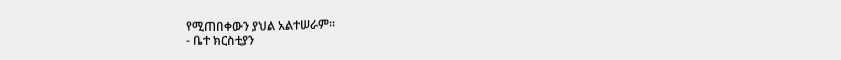የሚጠበቀውን ያህል አልተሠራም፡፡
- ቤተ ክርስቲያን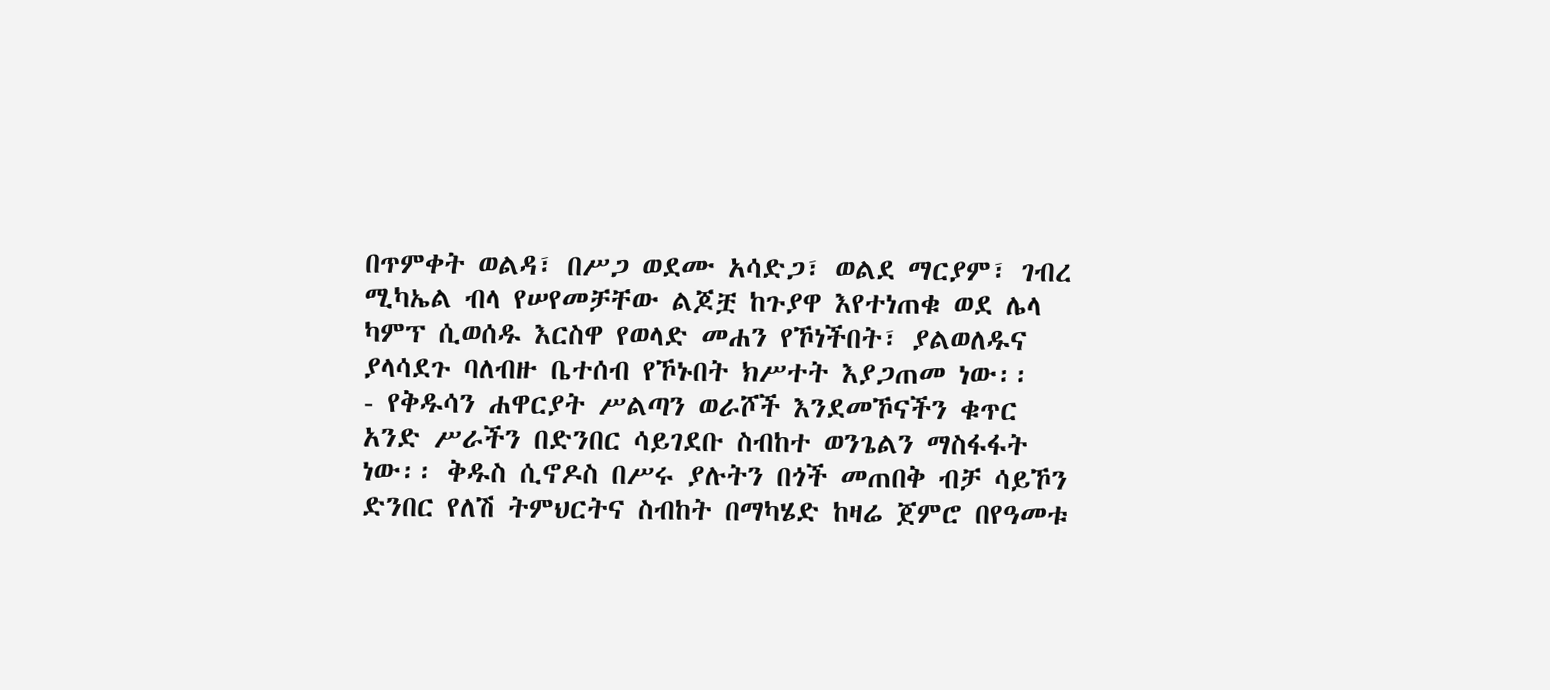በጥምቀት ወልዳ፣ በሥጋ ወደሙ አሳድጋ፣ ወልደ ማርያም፣ ገብረ ሚካኤል ብላ የሠየመቻቸው ልጆቿ ከጉያዋ እየተነጠቁ ወደ ሌላ ካምፕ ሲወሰዱ እርስዋ የወላድ መሐን የኾነችበት፣ ያልወለዱና ያላሳደጉ ባለብዙ ቤተሰብ የኾኑበት ክሥተት እያጋጠመ ነው፡፡
- የቅዱሳን ሐዋርያት ሥልጣን ወራሾች እንደመኾናችን ቁጥር አንድ ሥራችን በድንበር ሳይገደቡ ስብከተ ወንጌልን ማስፋፋት ነው፡፡ ቅዱስ ሲኖዶስ በሥሩ ያሉትን በጎች መጠበቅ ብቻ ሳይኾን ድንበር የለሽ ትምህርትና ስብከት በማካሄድ ከዛሬ ጀምሮ በየዓመቱ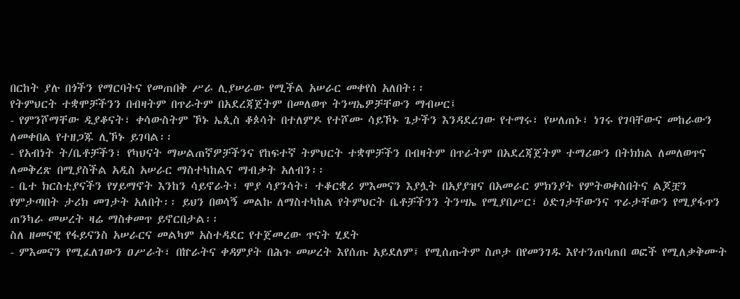በርከት ያሉ በጎችን የማርባትና የመጠበቅ ሥራ ሊያሠራው የሚችል አሠራር መቀየስ አለበት፡፡
የትምህርት ተቋሞቻችንን በብዛትም በጥራትም በአደረጃጀትም በመለወጥ ትንሣኤዎቻቸውን ማብሠር፤
- የምንሾማቸው ዲያቆናት፣ ቀሳውስትም ኾኑ ኤጲስ ቆጶሳት በተለምዶ የተሾሙ ሳይኾኑ ጌታችን እንዳደረገው የተማሩ፣ የሠለጠኑ፣ ነገሩ የገባቸውና መከራውን ለመቀበል የተዘጋጁ ሊኾኑ ይገባል፡፡
- የአብነት ት/ቤቶቻችን፣ የካህናት ማሠልጠኛዎቻችንና የከፍተኛ ትምህርት ተቋሞቻችን በብዛትም በጥራትም በአደረጃጀትም ተማሪውን በትክክል ለመለወጥና ለመቅረጽ በሚያስችል አዲስ አሠራር ማስተካከልና ማብቃት አለብን፡፡
- ቤተ ክርስቲያናችን የሃይማኖት እንከን ሳይኖራት፣ ሞያ ሳያንሳት፣ ተቆርቋሪ ምእመናን እያሏት በአያያዝና በአመራር ምክንያት የምትወቀስበትና ልጆቿን የምታጣበት ታሪክ መገታት አለበት፡፡ ይህን በወሳኝ መልኩ ለማስተካከል የትምህርት ቤቶቻችንን ትንሣኤ የሚያበሥር፣ ዕድገታቸውንና ጥራታቸውን የሚያፋጥን ጠንካራ መሠረት ዛሬ ማስቀመጥ ይኖርበታል፡፡
ስለ ዘመናዊ የፋይናንስ አሠራርና መልካም አስተዳደር የተጀመረው ጥናት ሂደት
- ምእመናን የሚፈለገውን ዐሥራት፣ በኵራትና ቀዳምያት በሕጉ መሠረት እየሰጡ አይደለም፤ የሚሰጡትም ስጦታ በየመንገዱ እየተንጠባጠበ ወፎች የሚለቃቅሙት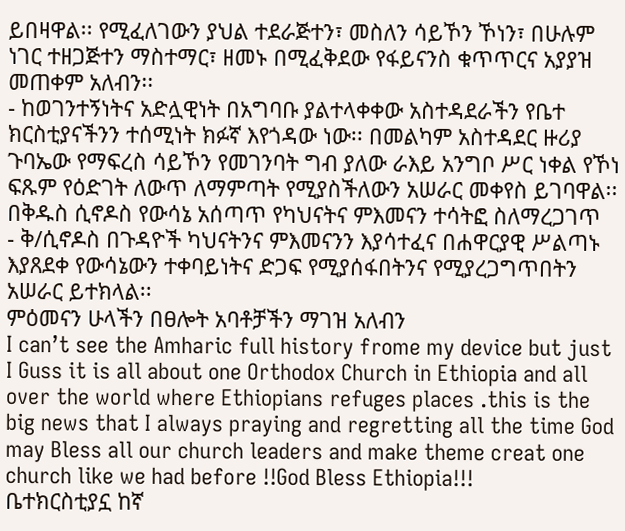ይበዛዋል፡፡ የሚፈለገውን ያህል ተደራጅተን፣ መስለን ሳይኾን ኾነን፣ በሁሉም ነገር ተዘጋጅተን ማስተማር፣ ዘመኑ በሚፈቅደው የፋይናንስ ቁጥጥርና አያያዝ መጠቀም አለብን፡፡
- ከወገንተኝነትና አድሏዊነት በአግባቡ ያልተላቀቀው አስተዳደራችን የቤተ ክርስቲያናችንን ተሰሚነት ክፉኛ እየጎዳው ነው፡፡ በመልካም አስተዳደር ዙሪያ ጉባኤው የማፍረስ ሳይኾን የመገንባት ግብ ያለው ራእይ አንግቦ ሥር ነቀል የኾነ ፍጹም የዕድገት ለውጥ ለማምጣት የሚያስችለውን አሠራር መቀየስ ይገባዋል፡፡
በቅዱስ ሲኖዶስ የውሳኔ አሰጣጥ የካህናትና ምእመናን ተሳትፎ ስለማረጋገጥ
- ቅ/ሲኖዶስ በጉዳዮች ካህናትንና ምእመናንን እያሳተፈና በሐዋርያዊ ሥልጣኑ እያጸደቀ የውሳኔውን ተቀባይነትና ድጋፍ የሚያሰፋበትንና የሚያረጋግጥበትን አሠራር ይተክላል፡፡
ምዕመናን ሁላችን በፀሎት አባቶቻችን ማገዝ አለብን
I can’t see the Amharic full history frome my device but just I Guss it is all about one Orthodox Church in Ethiopia and all over the world where Ethiopians refuges places .this is the big news that I always praying and regretting all the time God may Bless all our church leaders and make theme creat one church like we had before !!God Bless Ethiopia!!!
ቤተክርስቲያኗ ከኛ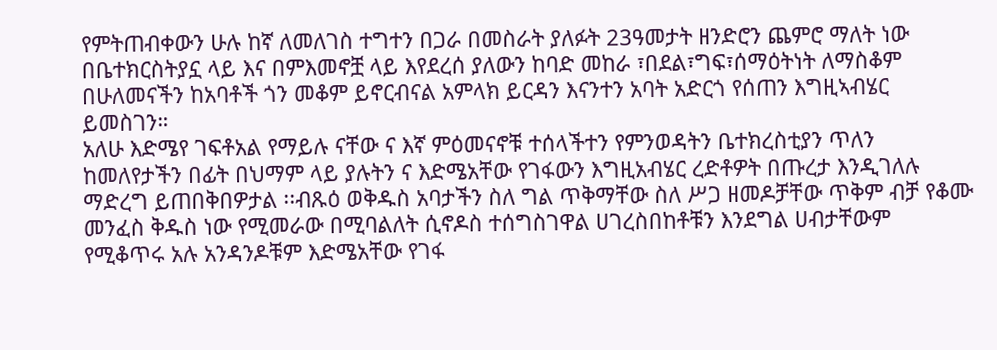የምትጠብቀውን ሁሉ ከኛ ለመለገስ ተግተን በጋራ በመስራት ያለፉት 23ዓመታት ዘንድሮን ጨምሮ ማለት ነው በቤተክርስትያኗ ላይ እና በምእመኖቿ ላይ እየደረሰ ያለውን ከባድ መከራ ፣በደል፣ግፍ፣ሰማዕትነት ለማስቆም በሁለመናችን ከአባቶች ጎን መቆም ይኖርብናል አምላክ ይርዳን እናንተን አባት አድርጎ የሰጠን እግዚኣብሄር ይመስገን።
አለሁ እድሜየ ገፍቶአል የማይሉ ናቸው ና እኛ ምዕመናኖቹ ተሰላችተን የምንወዳትን ቤተክረስቲያን ጥለን ከመለየታችን በፊት በህማም ላይ ያሉትን ና እድሜአቸው የገፋውን እግዚአብሄር ረድቶዎት በጡረታ እንዲገለሉ ማድረግ ይጠበቅበዎታል ፡፡ብጹዕ ወቅዱስ አባታችን ስለ ግል ጥቅማቸው ስለ ሥጋ ዘመዶቻቸው ጥቅም ብቻ የቆሙ መንፈስ ቅዱስ ነው የሚመራው በሚባልለት ሲኖዶስ ተሰግስገዋል ሀገረስበከቶቹን እንደግል ሀብታቸውም የሚቆጥሩ አሉ አንዳንዶቹም እድሜአቸው የገፋ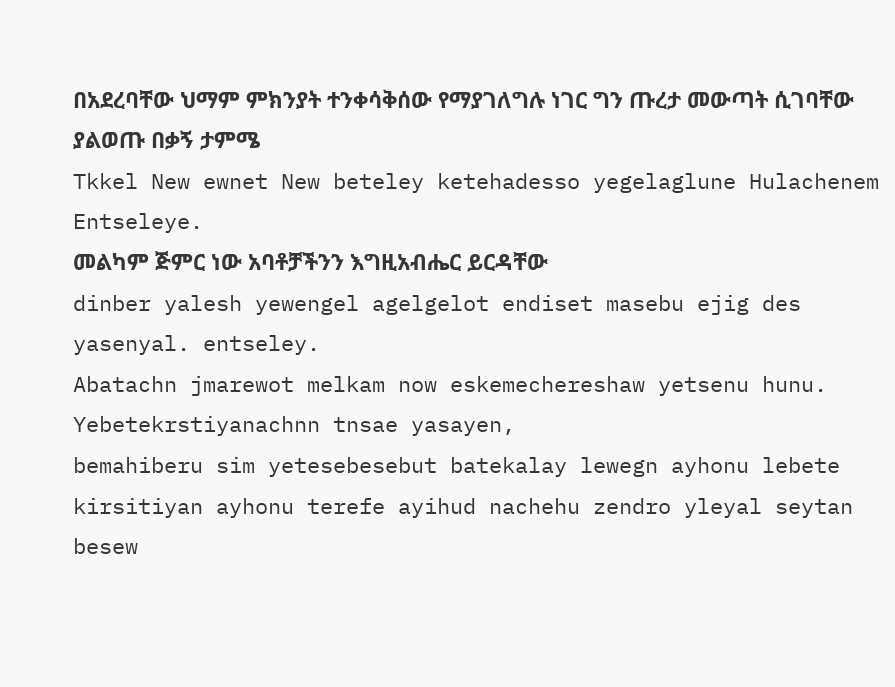በአደረባቸው ህማም ምክንያት ተንቀሳቅሰው የማያገለግሉ ነገር ግን ጡረታ መውጣት ሲገባቸው ያልወጡ በቃኝ ታምሜ
Tkkel New ewnet New beteley ketehadesso yegelaglune Hulachenem Entseleye.
መልካም ጅምር ነው አባቶቻችንን እግዚአብሔር ይርዳቸው
dinber yalesh yewengel agelgelot endiset masebu ejig des yasenyal. entseley.
Abatachn jmarewot melkam now eskemechereshaw yetsenu hunu. Yebetekrstiyanachnn tnsae yasayen,
bemahiberu sim yetesebesebut batekalay lewegn ayhonu lebete kirsitiyan ayhonu terefe ayihud nachehu zendro yleyal seytan besew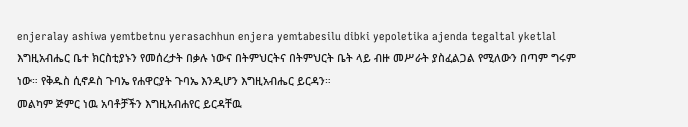enjeralay ashiwa yemtbetnu yerasachhun enjera yemtabesilu dibki yepoletika ajenda tegaltal yketlal
እግዚአብሔር ቤተ ክርስቲያኑን የመሰረታት በቃሉ ነውና በትምህርትና በትምህርት ቤት ላይ ብዙ መሥራት ያስፈልጋል የሚለውን በጣም ግሩም ነው። የቅዱስ ሲኖዶስ ጉባኤ የሐዋርያት ጉባኤ እንዲሆን እግዚአብሔር ይርዳን።
መልካም ጅምር ነዉ አባቶቻችን እግዚአብሐየር ይርዳቸዉ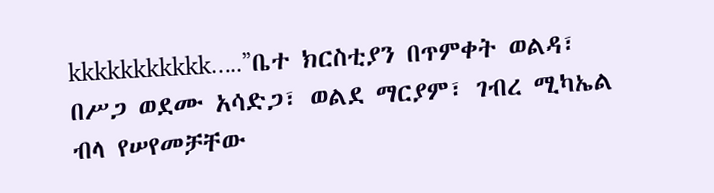kkkkkkkkkkk…..”ቤተ ክርስቲያን በጥምቀት ወልዳ፣ በሥጋ ወደሙ አሳድጋ፣ ወልደ ማርያም፣ ገብረ ሚካኤል ብላ የሠየመቻቸው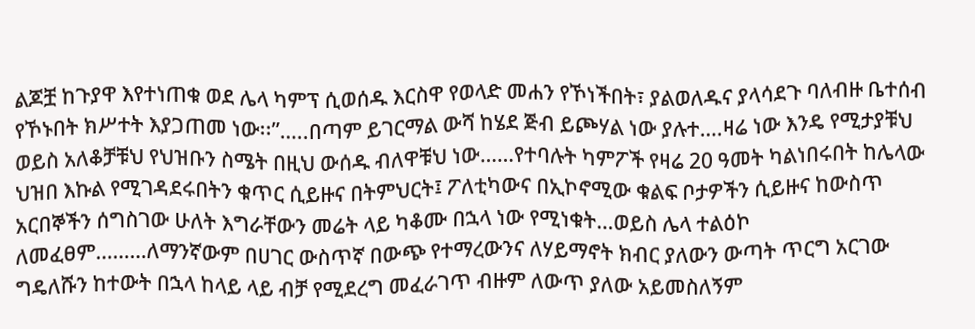ልጆቿ ከጉያዋ እየተነጠቁ ወደ ሌላ ካምፕ ሲወሰዱ እርስዋ የወላድ መሐን የኾነችበት፣ ያልወለዱና ያላሳደጉ ባለብዙ ቤተሰብ የኾኑበት ክሥተት እያጋጠመ ነው፡፡”…..በጣም ይገርማል ውሻ ከሄደ ጅብ ይጮሃል ነው ያሉተ….ዛሬ ነው እንዴ የሚታያቹህ ወይስ አለቆቻቹህ የህዝቡን ስሜት በዚህ ውሰዱ ብለዋቹህ ነው……የተባሉት ካምፖች የዛሬ 20 ዓመት ካልነበሩበት ከሌላው ህዝበ እኩል የሚገዳደሩበትን ቁጥር ሲይዙና በትምህርት፤ ፖለቲካውና በኢኮኖሚው ቁልፍ ቦታዎችን ሲይዙና ከውስጥ አርበኞችን ሰግስገው ሁለት እግራቸውን መሬት ላይ ካቆሙ በኋላ ነው የሚነቁት…ወይስ ሌላ ተልዕኮ ለመፈፀም………ለማንኛውም በሀገር ውስጥኛ በውጭ የተማረውንና ለሃይማኖት ክብር ያለውን ውጣት ጥርግ አርገው ግዴለሹን ከተውት በኋላ ከላይ ላይ ብቻ የሚደረግ መፈራገጥ ብዙም ለውጥ ያለው አይመስለኝም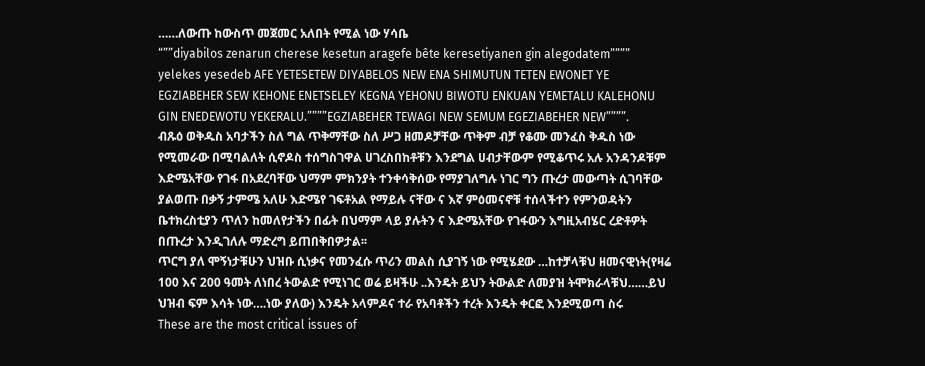……ለውጡ ከውስጥ መጀመር አለበት የሚል ነው ሃሳቤ
“””diyabilos zenarun cherese kesetun aragefe bête keresetiyanen gin alegodatem”””” yelekes yesedeb AFE YETESETEW DIYABELOS NEW ENA SHIMUTUN TETEN EWONET YE EGZIABEHER SEW KEHONE ENETSELEY KEGNA YEHONU BIWOTU ENKUAN YEMETALU KALEHONU GIN ENEDEWOTU YEKERALU.””””EGZIABEHER TEWAGI NEW SEMUM EGEZIABEHER NEW””””.
ብጹዕ ወቅዱስ አባታችን ስለ ግል ጥቅማቸው ስለ ሥጋ ዘመዶቻቸው ጥቅም ብቻ የቆሙ መንፈስ ቅዱስ ነው የሚመራው በሚባልለት ሲኖዶስ ተሰግስገዋል ሀገረስበከቶቹን እንደግል ሀብታቸውም የሚቆጥሩ አሉ አንዳንዶቹም እድሜአቸው የገፋ በአደረባቸው ህማም ምክንያት ተንቀሳቅሰው የማያገለግሉ ነገር ግን ጡረታ መውጣት ሲገባቸው ያልወጡ በቃኝ ታምሜ አለሁ እድሜየ ገፍቶአል የማይሉ ናቸው ና እኛ ምዕመናኖቹ ተሰላችተን የምንወዳትን ቤተክረስቲያን ጥለን ከመለየታችን በፊት በህማም ላይ ያሉትን ና እድሜአቸው የገፋውን እግዚአብሄር ረድቶዎት በጡረታ እንዲገለሉ ማድረግ ይጠበቅበዎታል፡፡
ጥርግ ያለ ሞኝነታቹሁን ህዝቡ ሲነቃና የመንፈሱ ጥሪን መልስ ሲያገኝ ነው የሚሄደው …ከተቻላቹህ ዘመናዊነት(የዛሬ 100 እና 200 ዓመት ለነበረ ትውልድ የሚነገር ወሬ ይዛችሁ ..እንዴት ይህን ትውልድ ለመያዝ ትሞክራላቹህ……ይህ ህዝብ ፍም እሳት ነው….ነው ያለው) እንዴት አላምዶና ተራ የአባቶችን ተረት እንዴት ቀርፎ እንደሚወጣ ስሩ
These are the most critical issues of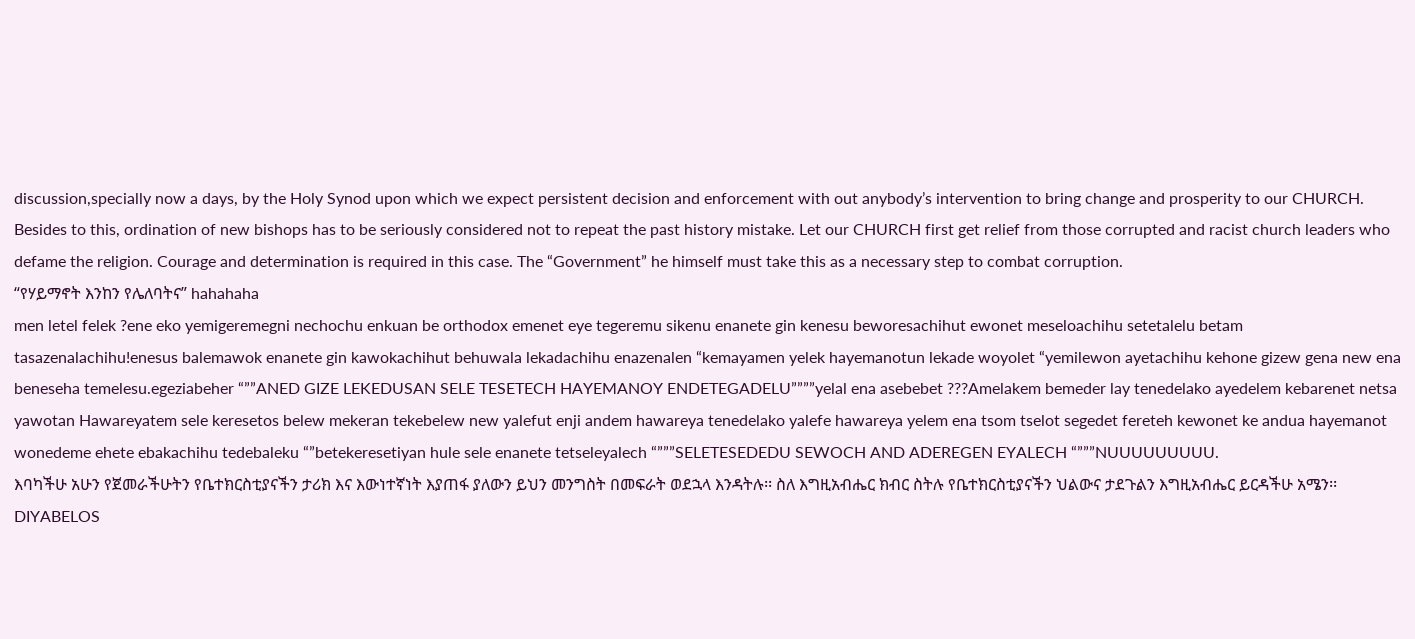discussion,specially now a days, by the Holy Synod upon which we expect persistent decision and enforcement with out anybody’s intervention to bring change and prosperity to our CHURCH. Besides to this, ordination of new bishops has to be seriously considered not to repeat the past history mistake. Let our CHURCH first get relief from those corrupted and racist church leaders who defame the religion. Courage and determination is required in this case. The “Government” he himself must take this as a necessary step to combat corruption.
“የሃይማኖት እንከን የሌለባትና” hahahaha
men letel felek ?ene eko yemigeremegni nechochu enkuan be orthodox emenet eye tegeremu sikenu enanete gin kenesu beworesachihut ewonet meseloachihu setetalelu betam tasazenalachihu!enesus balemawok enanete gin kawokachihut behuwala lekadachihu enazenalen “kemayamen yelek hayemanotun lekade woyolet “yemilewon ayetachihu kehone gizew gena new ena beneseha temelesu.egeziabeher “””ANED GIZE LEKEDUSAN SELE TESETECH HAYEMANOY ENDETEGADELU””””yelal ena asebebet ???Amelakem bemeder lay tenedelako ayedelem kebarenet netsa yawotan Hawareyatem sele keresetos belew mekeran tekebelew new yalefut enji andem hawareya tenedelako yalefe hawareya yelem ena tsom tselot segedet fereteh kewonet ke andua hayemanot wonedeme ehete ebakachihu tedebaleku “”betekeresetiyan hule sele enanete tetseleyalech “”””SELETESEDEDU SEWOCH AND ADEREGEN EYALECH “”””NUUUUUUUUU.
እባካችሁ አሁን የጀመራችሁትን የቤተክርስቲያናችን ታሪክ እና እውነተኛነት እያጠፋ ያለውን ይህን መንግስት በመፍራት ወደኋላ እንዳትሉ፡፡ ስለ እግዚአብሔር ክብር ስትሉ የቤተክርስቲያናችን ህልውና ታደጉልን እግዚአብሔር ይርዳችሁ አሜን፡፡
DIYABELOS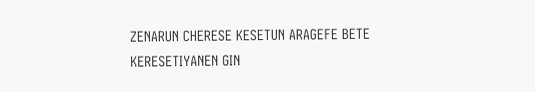ZENARUN CHERESE KESETUN ARAGEFE BETE KERESETIYANEN GIN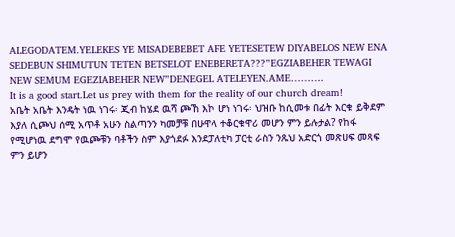ALEGODATEM.YELEKES YE MISADEBEBET AFE YETESETEW DIYABELOS NEW ENA SEDEBUN SHIMUTUN TETEN BETSELOT ENEBERETA???”EGZIABEHER TEWAGI NEW SEMUM EGEZIABEHER NEW”DENEGEL ATELEYEN.AME……….
It is a good start.Let us prey with them for the reality of our church dream!
አቤት አቤት እንዴት ነዉ ነገሩ፡ ጂብ ከሄደ ዉሻ ጮኸ እኮ ሆነ ነገሩ፡ ህዝቡ ከሲመቱ በፊት እርቁ ይቅደም እያለ ሲጮህ ሰሚ አጥቶ አሁን ስልጣንን ካመቻቹ በሁዋላ ተቆርቁዋሪ መሆን ምን ይሉታል? የከፋ የሚሆነዉ ደግሞ የዉጮቹን ባቶችን ስም እያጎደፉ እንደፓለቲካ ፓርቲ ራስን ንጹህ አድርጎ መጽሀፍ መጻፍ ምን ይሆን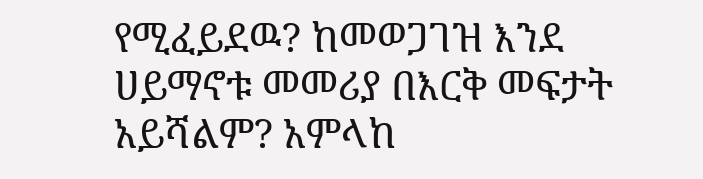የሚፈይደዉ? ከመወጋገዝ እንደ ሀይማኖቱ መመሪያ በእርቅ መፍታት አይሻልም? አምላከ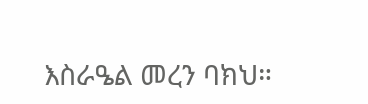እስራዔል መረን ባክህ።